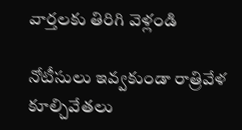వార్తలకు తిరిగి వెళ్లండి

నోటీసులు ఇవ్వకుండా రాత్రివేళ కూల్చివేతలు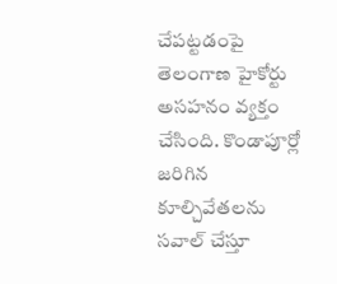చేపట్టడంపై తెలంగాణ హైకోర్టు అసహనం వ్యక్తం చేసింది. కొండాపూర్లో జరిగిన కూల్చివేతలను సవాల్ చేస్తూ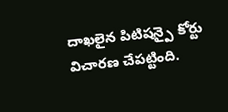దాఖలైన పిటిషన్పై కోర్టు విచారణ చేపట్టింది.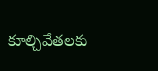కూల్చివేతలకు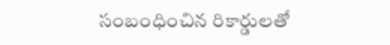సంబంధించిన రికార్డులతో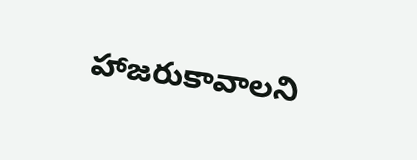హాజరుకావాలని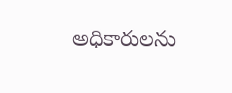అధికారులను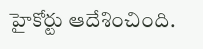హైకోర్టు ఆదేశించింది.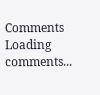Comments
Loading comments...